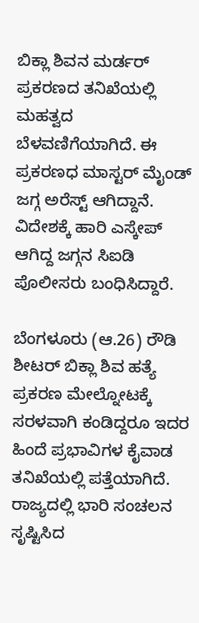ಬಿಕ್ಲಾ ಶಿವನ ಮರ್ಡರ್ ಪ್ರಕರಣದ ತನಿಖೆಯಲ್ಲಿ ಮಹತ್ವದ ಬೆಳವಣಿಗೆಯಾಗಿದೆ. ಈ ಪ್ರಕರಣಧ ಮಾಸ್ಟರ್ ಮೈಂಡ್ ಜಗ್ಗ ಅರೆಸ್ಟ್ ಆಗಿದ್ದಾನೆ. ವಿದೇಶಕ್ಕೆ ಹಾರಿ ಎಸ್ಕೇಪ್ ಆಗಿದ್ದ ಜಗ್ಗನ ಸಿಐಡಿ ಪೊಲೀಸರು ಬಂಧಿಸಿದ್ದಾರೆ.

ಬೆಂಗಳೂರು (ಆ.26) ರೌಡಿ ಶೀಟರ್ ಬಿಕ್ಲಾ ಶಿವ ಹತ್ಯೆ ಪ್ರಕರಣ ಮೇಲ್ನೋಟಕ್ಕೆ ಸರಳವಾಗಿ ಕಂಡಿದ್ದರೂ ಇದರ ಹಿಂದೆ ಪ್ರಭಾವಿಗಳ ಕೈವಾಡ ತನಿಖೆಯಲ್ಲಿ ಪತ್ತೆಯಾಗಿದೆ. ರಾಜ್ಯದಲ್ಲಿ ಭಾರಿ ಸಂಚಲನ ಸೃಷ್ಟಿಸಿದ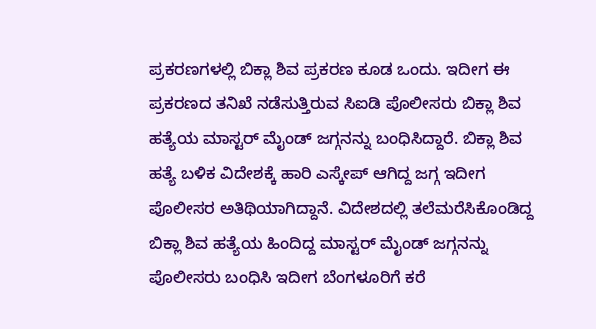ಪ್ರಕರಣಗಳಲ್ಲಿ ಬಿಕ್ಲಾ ಶಿವ ಪ್ರಕರಣ ಕೂಡ ಒಂದು. ಇದೀಗ ಈ ಪ್ರಕರಣದ ತನಿಖೆ ನಡೆಸುತ್ತಿರುವ ಸಿಐಡಿ ಪೊಲೀಸರು ಬಿಕ್ಲಾ ಶಿವ ಹತ್ಯೆಯ ಮಾಸ್ಟರ್ ಮೈಂಡ್ ಜಗ್ಗನನ್ನು ಬಂಧಿಸಿದ್ದಾರೆ. ಬಿಕ್ಲಾ ಶಿವ ಹತ್ಯೆ ಬಳಿಕ ವಿದೇಶಕ್ಕೆ ಹಾರಿ ಎಸ್ಕೇಪ್ ಆಗಿದ್ದ ಜಗ್ಗ ಇದೀಗ ಪೊಲೀಸರ ಅತಿಥಿಯಾಗಿದ್ದಾನೆ. ವಿದೇಶದಲ್ಲಿ ತಲೆಮರೆಸಿಕೊಂಡಿದ್ದ ಬಿಕ್ಲಾ ಶಿವ ಹತ್ಯೆಯ ಹಿಂದಿದ್ದ ಮಾಸ್ಟರ್ ಮೈಂಡ್ ಜಗ್ಗನನ್ನು ಪೊಲೀಸರು ಬಂಧಿಸಿ ಇದೀಗ ಬೆಂಗಳೂರಿಗೆ ಕರೆ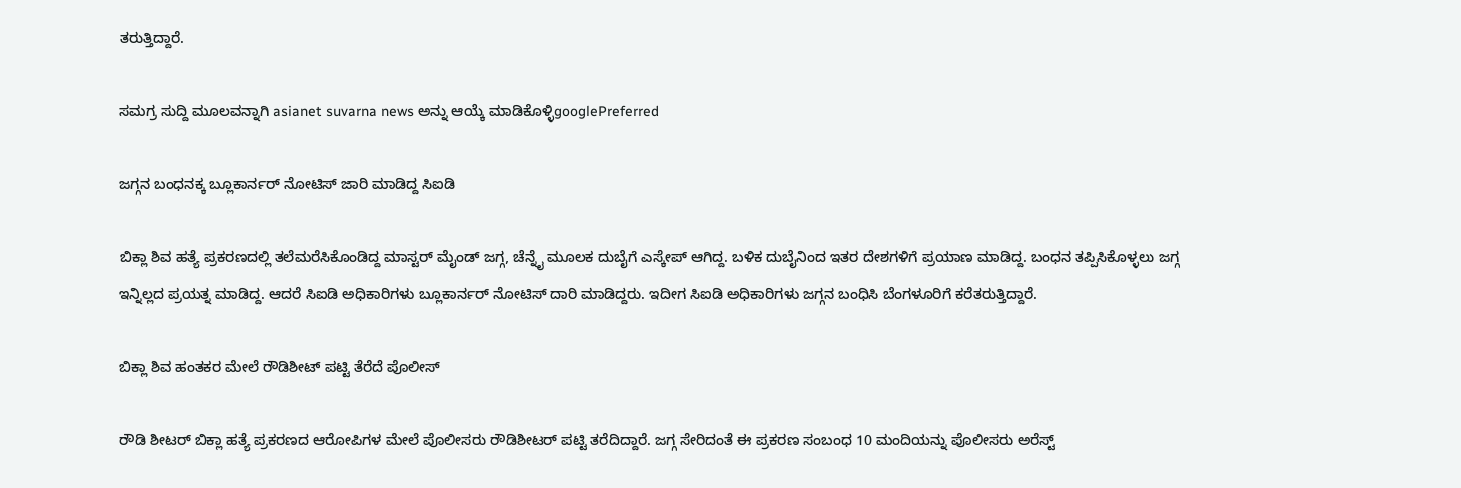ತರುತ್ತಿದ್ದಾರೆ.

ಸಮಗ್ರ ಸುದ್ದಿ ಮೂಲವನ್ನಾಗಿ asianet suvarna news ಅನ್ನು ಆಯ್ಕೆ ಮಾಡಿಕೊಳ್ಳಿgooglePreferred

ಜಗ್ಗನ ಬಂಧನಕ್ಕ ಬ್ಲೂಕಾರ್ನರ್ ನೋಟಿಸ್ ಜಾರಿ ಮಾಡಿದ್ದ ಸಿಐಡಿ

ಬಿಕ್ಲಾ ಶಿವ ಹತ್ಯೆ ಪ್ರಕರಣದಲ್ಲಿ ತಲೆಮರೆಸಿಕೊಂಡಿದ್ದ ಮಾಸ್ಟರ್ ಮೈಂಡ್ ಜಗ್ಗ, ಚೆನ್ನೈ ಮೂಲಕ ದುಬೈಗೆ ಎಸ್ಕೇಪ್ ಆಗಿದ್ದ. ಬಳಿಕ ದುಬೈನಿಂದ ಇತರ ದೇಶಗಳಿಗೆ ಪ್ರಯಾಣ ಮಾಡಿದ್ದ. ಬಂಧನ ತಪ್ಪಿಸಿಕೊಳ್ಳಲು ಜಗ್ಗ ಇನ್ನಿಲ್ಲದ ಪ್ರಯತ್ನ ಮಾಡಿದ್ದ. ಆದರೆ ಸಿಐಡಿ ಅಧಿಕಾರಿಗಳು ಬ್ಲೂಕಾರ್ನರ್ ನೋಟಿಸ್ ದಾರಿ ಮಾಡಿದ್ದರು. ಇದೀಗ ಸಿಐಡಿ ಅಧಿಕಾರಿಗಳು ಜಗ್ಗನ ಬಂಧಿಸಿ ಬೆಂಗಳೂರಿಗೆ ಕರೆತರುತ್ತಿದ್ದಾರೆ.

ಬಿಕ್ಲಾ ಶಿವ ಹಂತಕರ ಮೇಲೆ ರೌಡಿಶೀಟ್ ಪಟ್ಟಿ ತೆರೆದೆ ಪೊಲೀಸ್

ರೌಡಿ ಶೀಟರ್ ಬಿಕ್ಲಾ ಹತ್ಯೆ ಪ್ರಕರಣದ ಆರೋಪಿಗಳ ಮೇಲೆ ಪೊಲೀಸರು ರೌಡಿಶೀಟರ್ ಪಟ್ಟಿ ತರೆದಿದ್ದಾರೆ. ಜಗ್ಗ ಸೇರಿದಂತೆ ಈ ಪ್ರಕರಣ ಸಂಬಂಧ 10 ಮಂದಿಯನ್ನು ಪೊಲೀಸರು ಅರೆಸ್ಟ್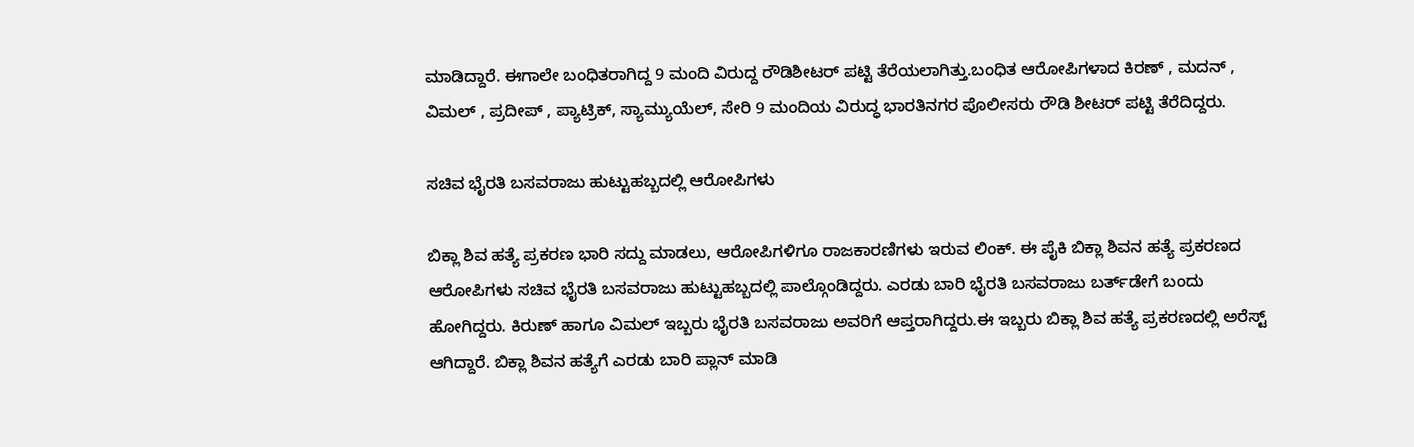ಮಾಡಿದ್ದಾರೆ. ಈಗಾಲೇ ಬಂಧಿತರಾಗಿದ್ದ 9 ಮಂದಿ ವಿರುದ್ದ ರೌಡಿಶೀಟರ್ ಪಟ್ಟಿ ತೆರೆಯಲಾಗಿತ್ತು.ಬಂಧಿತ ಆರೋಪಿಗಳಾದ ಕಿರಣ್ , ಮದನ್ , ವಿಮಲ್ , ಪ್ರದೀಪ್ , ಪ್ಯಾಟ್ರಿಕ್, ಸ್ಯಾಮ್ಯುಯೆಲ್, ಸೇರಿ 9 ಮಂದಿಯ ವಿರುದ್ಧ ಭಾರತಿನಗರ ಪೊಲೀಸರು ರೌಡಿ ಶೀಟರ್ ಪಟ್ಟಿ ತೆರೆದಿದ್ದರು.

ಸಚಿವ ಭೈರತಿ ಬಸವರಾಜು ಹುಟ್ಟುಹಬ್ಬದಲ್ಲಿ ಆರೋಪಿಗಳು

ಬಿಕ್ಲಾ ಶಿವ ಹತ್ಯೆ ಪ್ರಕರಣ ಭಾರಿ ಸದ್ದು ಮಾಡಲು, ಆರೋಪಿಗಳಿಗೂ ರಾಜಕಾರಣಿಗಳು ಇರುವ ಲಿಂಕ್. ಈ ಪೈಕಿ ಬಿಕ್ಲಾ ಶಿವನ ಹತ್ಯೆ ಪ್ರಕರಣದ ಆರೋಪಿಗಳು ಸಚಿವ ಭೈರತಿ ಬಸವರಾಜು ಹುಟ್ಟುಹಬ್ಬದಲ್ಲಿ ಪಾಲ್ಗೊಂಡಿದ್ದರು. ಎರಡು ಬಾರಿ ಭೈರತಿ ಬಸವರಾಜು ಬರ್ತ್‌ಡೇಗೆ ಬಂದು ಹೋಗಿದ್ದರು. ಕಿರುಣ್ ಹಾಗೂ ವಿಮಲ್ ಇಬ್ಬರು ಭೈರತಿ ಬಸವರಾಜು ಅವರಿಗೆ ಆಪ್ತರಾಗಿದ್ದರು.ಈ ಇಬ್ಬರು ಬಿಕ್ಲಾ ಶಿವ ಹತ್ಯೆ ಪ್ರಕರಣದಲ್ಲಿ ಅರೆಸ್ಟ್ ಆಗಿದ್ದಾರೆ. ಬಿಕ್ಲಾ ಶಿವನ ಹತ್ಯೆಗೆ ಎರಡು ಬಾರಿ ಪ್ಲಾನ್ ಮಾಡಿ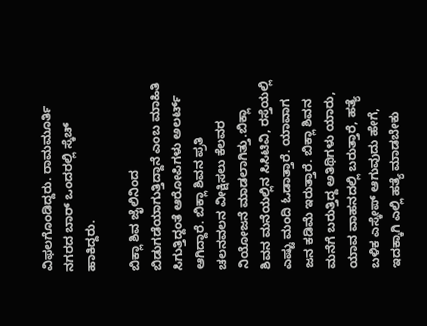ವಿಫಲಗೊಂಡಿದ್ದರು. ರಾಮಮೂರ್ತಿ ನಗರದ ಬಾರ್ ಒಂದರಲ್ಲಿ ಸ್ಕೆಚ್ ಹಾಕಿದ್ದರು.

ಬಿಕ್ಲಾ ಶಿವ ಜೈಲಿನಿಂದ ಬಿಡುಗಡೆಯಾಗುತ್ತಿದ್ದಾನೆ ಎಂಬ ಮಾಹಿತಿ ಸಿಗುತ್ತಿದ್ದಂತೆ ಆರೋಪಿಗಳು ಅಲರ್ಟ್ ಆಗಿದ್ದಾರೆ. ಬಿಕ್ಲಾ ಶಿವನ ಪ್ರತಿ ಚಲನವಲನ ವೀಕ್ಷಿಸಲು ಕೆಲವರ ನಿಯೋಜನೆ ಮಾಡಲಾಗಿತ್ತು.ಬಿಕ್ಲಾ ಶಿವನ ಮನೆಯಲ್ಲಿನ ಸಿಸಿಟಿವಿ, ರಸ್ತೆಯಲ್ಲಿ ಎಷ್ಟು ಮಂದಿ ಓಡಾತ್ತಾರೆ. ಯಾವಾಗ ಜನ ಕಡಿಮೆ ಇರುತ್ತಾರೆ. ಬಿಕ್ಲಾ ಶಿವನ ಮನೆಗೆ ಬರುತ್ತಿದ್ದ ಅತಿಥಿಗಳು ಯಾರು, ಯಾವ ವಾಹನದಲ್ಲಿ ಬರುತ್ತಾರೆ, ಹತ್ಯೆ ಬಳಿಕ ಎಸ್ಕೇಪ್ ಆಗುವುದು ಹೇಗೆ, ಇದಕ್ಕಾಗಿ ಎಲ್ಲಿ ಹತ್ಯೆ ಮಾಡಬೇಕು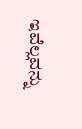ಇವೆಲ್ಲವನ್ನು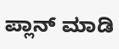ಪ್ಲಾನ್ ಮಾಡಿ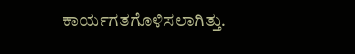ಕಾರ್ಯಗತಗೊಳಿಸಲಾಗಿತ್ತು.